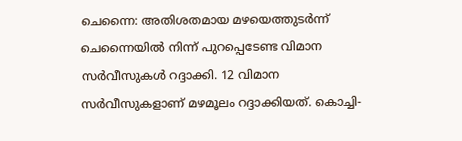ചെന്നൈ: അതിശതമായ മഴയെത്തുടർന്ന് ചെന്നൈയിൽ നിന്ന് പുറപ്പെടേണ്ട വിമാന സർവീസുകൾ റദ്ദാക്കി. 12 വിമാന സർവീസുകളാണ് മഴമൂലം റദ്ദാക്കിയത്. കൊച്ചി-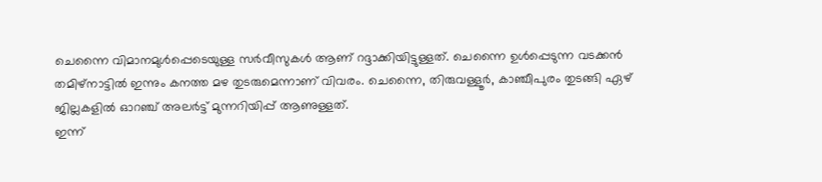ചെന്നൈ വിമാനമുൾപ്പെടെയുള്ള സർവീസുകൾ ആണ് റദ്ദാക്കിയിട്ടുള്ളത്. ചെന്നൈ ഉൾപ്പെടുന്ന വടക്കൻ തമിഴ്നാട്ടിൽ ഇന്നും കനത്ത മഴ തുടരുമെന്നാണ് വിവരം. ചെന്നൈ, തിരുവള്ളൂർ, കാഞ്ചീപുരം തുടങ്ങി ഏഴ് ജില്ലകളിൽ ഓറഞ്ച് അലർട്ട് മുന്നറിയിപ്പ് ആണുള്ളത്.
ഇന്ന്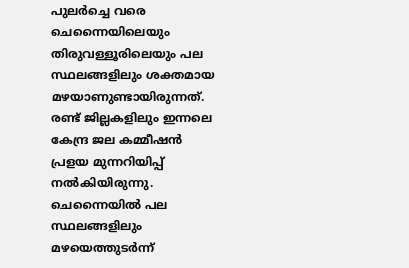പുലർച്ചെ വരെ ചെന്നൈയിലെയും തിരുവള്ളൂരിലെയും പല സ്ഥലങ്ങളിലും ശക്തമായ മഴയാണുണ്ടായിരുന്നത്. രണ്ട് ജില്ലകളിലും ഇന്നലെ കേന്ദ്ര ജല കമ്മീഷൻ പ്രളയ മുന്നറിയിപ്പ് നൽകിയിരുന്നു. ചെന്നൈയിൽ പല സ്ഥലങ്ങളിലും മഴയെത്തുടർന്ന്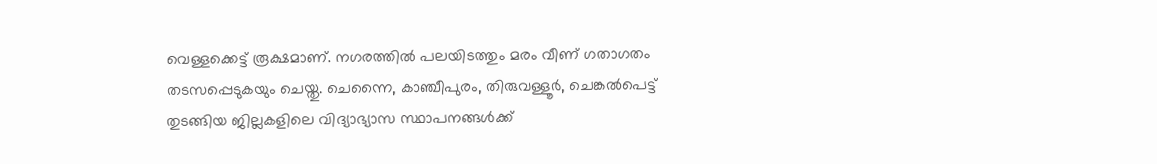വെള്ളക്കെട്ട് രൂക്ഷമാണ്. നഗരത്തിൽ പലയിടത്തും മരം വീണ് ഗതാഗതം തടസപ്പെടുകയും ചെയ്തു. ചെന്നൈ, കാഞ്ചീപുരം, തിരുവള്ളൂർ, ചെങ്കൽപെട്ട് തുടങ്ങിയ ജില്ലകളിലെ വിദ്യാഭ്യാസ സ്ഥാപനങ്ങൾക്ക്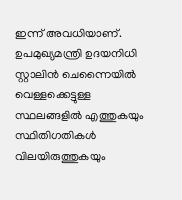ഇന്ന് അവധിയാണ്. ഉപമുഖ്യമന്ത്രി ഉദയനിധി സ്റ്റാലിൻ ചെന്നൈയിൽ വെള്ളക്കെട്ടുള്ള സ്ഥലങ്ങളിൽ എത്തുകയും സ്ഥിതിഗതികൾ വിലയിരുത്തുകയും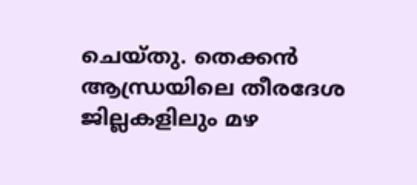ചെയ്തു. തെക്കൻ ആന്ധ്രയിലെ തീരദേശ ജില്ലകളിലും മഴ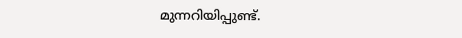മുന്നറിയിപ്പുണ്ട്.